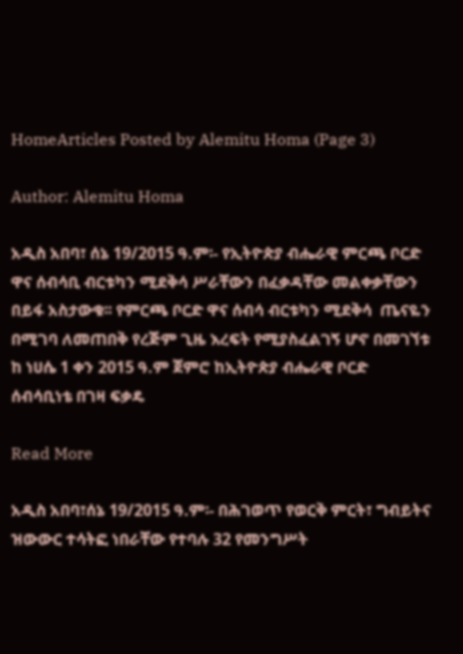HomeArticles Posted by Alemitu Homa (Page 3)

Author: Alemitu Homa

አዲስ አበባ፣ ሰኔ 19/2015 ዓ.ም፡- የኢትዮጵያ ብሔራዊ ምርጫ ቦርድ ዋና ሰብሳቢ ብርቱካን ሚደቅሳ ሥራቸውን በፈቃዳቸው መልቀቃቸውን በይፋ አስታውቁ፡፡ የምርጫ ቦርድ ዋና ሰብሳ ብርቱካን ሚደቅሳ  ጤናዬን በሚገባ ለመጠበቅ የረጅም ጊዜ እረፍት የሚያስፈልገኝ ሆኖ በመገኘቱ ከ ነሀሴ 1 ቀን 2015 ዓ.ም ጀምሮ ከኢትዮጵያ ብሔራዊ ቦርድ ሰብሳቢነቴ በገዛ ፍቃዴ

Read More

አዲስ አበባ፣ሰኔ 19/2015 ዓ.ም፡- በሕገወጥ የወርቅ ምርት፣ ግብይትና ዝውውር ተሳትፎ ነበራቸው የተባሉ 32 የመንግሥት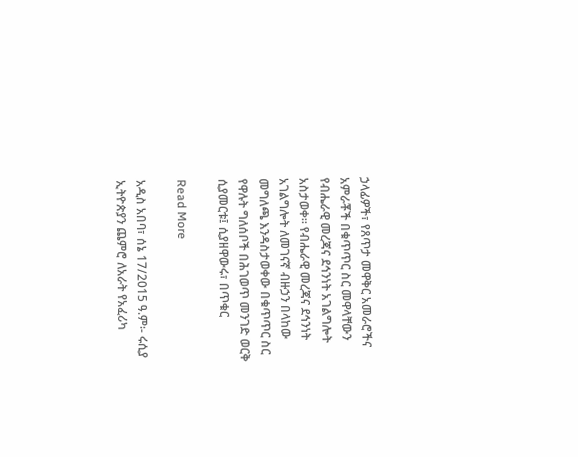ኃላፊዎች፣ የጸጥታ መዋቅር አመራሮችና አምራቾች በቁጥጥር ስር መዋላቸውን የብሔራዊ መረጃና ደኅንነት አገልግሎት አስታወቀ፡፡ የብሔራዊ መረጃና ደኅንነት አገልግሎት ለመገናኛ ብዙኃን በላከው መግለጫ እንዳስታወቀው በቁጥጥር ስር የዋሉት ግለሰቦች በሕገወጥ መንገድ ወርቅ ሲያመርቱ፤ ሲያዘዋውሩ፣ በጥቁር

Read More

አዲስ አበባ፣ ሰኔ 17/2015 ዓ.ም፡- ሩሲያ ኢትዮጵያን ጨምሮ ለአራት የአፈሪካ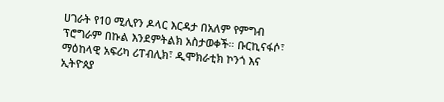ሀገራት የ10 ሚሊየን ዶላር እርዳታ በአለም የምግብ ፕሮግራም በኩል እንደምትልክ አስታወቀች። ቡርኪናፋሶ፣ ማዕከላዊ አፍሪካ ሪፐብሊክ፣ ዲሞክራቲክ ኮንጎ እና ኢትዮጰያ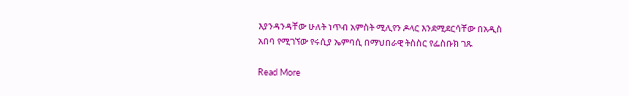እያንዳንዳቸው ሁለት ነጥብ አምስት ሚሊየን ዶላር እንደሚደርሳቸው በአዲስ አበባ የሚገኘው የሩሲያ ኤምባሲ በማህበራዊ ትስስር የፌስቡክ ገጹ

Read More